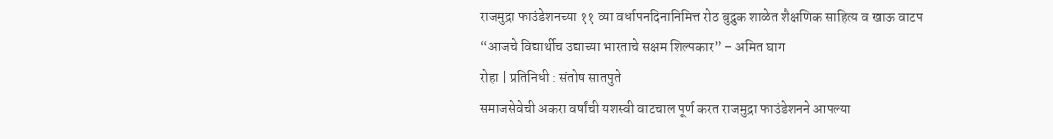राजमुद्रा फाउंडेशनच्या ११ व्या वर्धापनदिनानिमित्त रोठ बुद्रुक शाळेत शैक्षणिक साहित्य व खाऊ वाटप
“आजचे विद्यार्थीच उद्याच्या भारताचे सक्षम शिल्पकार” – अमित घाग
रोहा | प्रतिनिधी : संतोष सातपुते
समाजसेवेची अकरा वर्षांची यशस्वी वाटचाल पूर्ण करत राजमुद्रा फाउंडेशनने आपल्या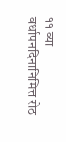११ व्या वर्धापनदिनानिमित्त रोठ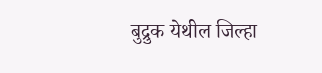बुद्रुक येथील जिल्हा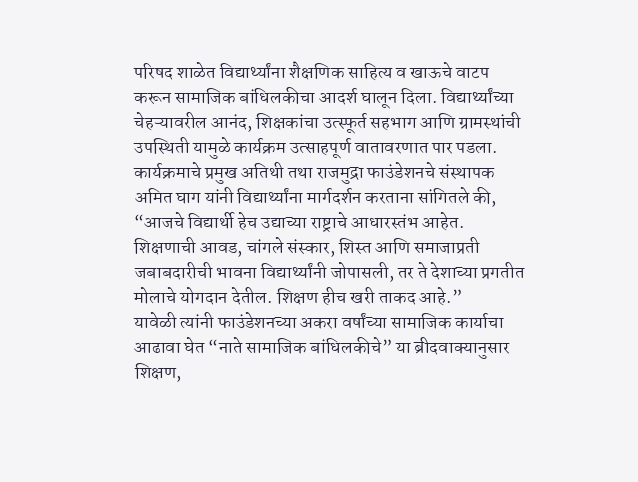परिषद शाळेत विद्यार्थ्यांना शैक्षणिक साहित्य व खाऊचे वाटप करून सामाजिक बांधिलकीचा आदर्श घालून दिला. विद्यार्थ्यांच्या चेहऱ्यावरील आनंद, शिक्षकांचा उत्स्फूर्त सहभाग आणि ग्रामस्थांची उपस्थिती यामुळे कार्यक्रम उत्साहपूर्ण वातावरणात पार पडला.
कार्यक्रमाचे प्रमुख अतिथी तथा राजमुद्रा फाउंडेशनचे संस्थापक अमित घाग यांनी विद्यार्थ्यांना मार्गदर्शन करताना सांगितले की, “आजचे विद्यार्थी हेच उद्याच्या राष्ट्राचे आधारस्तंभ आहेत. शिक्षणाची आवड, चांगले संस्कार, शिस्त आणि समाजाप्रती जबाबदारीची भावना विद्यार्थ्यांनी जोपासली, तर ते देशाच्या प्रगतीत मोलाचे योगदान देतील. शिक्षण हीच खरी ताकद आहे.”
यावेळी त्यांनी फाउंडेशनच्या अकरा वर्षांच्या सामाजिक कार्याचा आढावा घेत “नाते सामाजिक बांधिलकीचे” या ब्रीदवाक्यानुसार शिक्षण,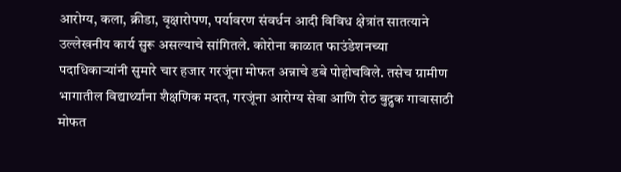आरोग्य, कला, क्रीडा, वृक्षारोपण, पर्यावरण संवर्धन आदी विविध क्षेत्रांत सातत्याने उल्लेखनीय कार्य सुरू असल्याचे सांगितले. कोरोना काळात फाउंडेशनच्या पदाधिकाऱ्यांनी सुमारे चार हजार गरजूंना मोफत अन्नाचे डबे पोहोचविले. तसेच ग्रामीण भागातील विद्यार्थ्यांना शैक्षणिक मदत, गरजूंना आरोग्य सेवा आणि रोठ बुद्रुक गावासाठी मोफत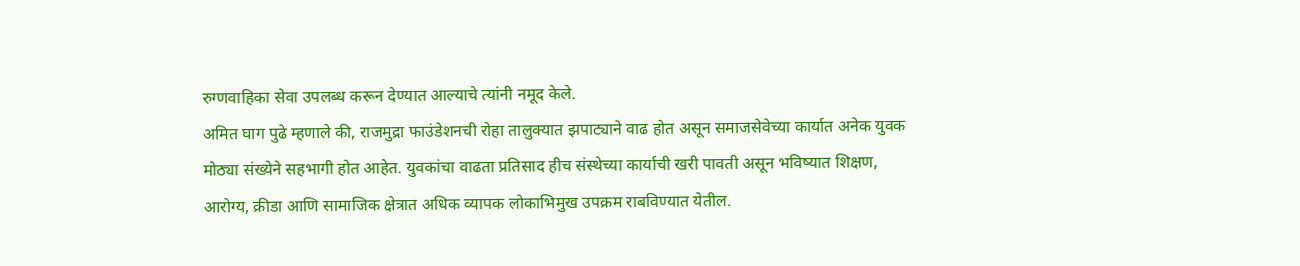रुग्णवाहिका सेवा उपलब्ध करून देण्यात आल्याचे त्यांनी नमूद केले.
अमित घाग पुढे म्हणाले की, राजमुद्रा फाउंडेशनची रोहा तालुक्यात झपाट्याने वाढ होत असून समाजसेवेच्या कार्यात अनेक युवक मोठ्या संख्येने सहभागी होत आहेत. युवकांचा वाढता प्रतिसाद हीच संस्थेच्या कार्याची खरी पावती असून भविष्यात शिक्षण, आरोग्य, क्रीडा आणि सामाजिक क्षेत्रात अधिक व्यापक लोकाभिमुख उपक्रम राबविण्यात येतील.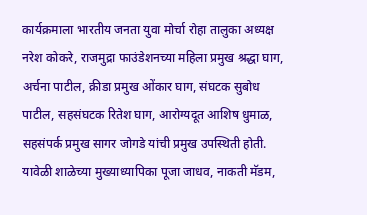कार्यक्रमाला भारतीय जनता युवा मोर्चा रोहा तालुका अध्यक्ष नरेश कोकरे, राजमुद्रा फाउंडेशनच्या महिला प्रमुख श्रद्धा घाग, अर्चना पाटील, क्रीडा प्रमुख ओंकार घाग, संघटक सुबोध पाटील, सहसंघटक रितेश घाग, आरोग्यदूत आशिष धुमाळ, सहसंपर्क प्रमुख सागर जोगडे यांची प्रमुख उपस्थिती होती.
यावेळी शाळेच्या मुख्याध्यापिका पूजा जाधव, नाकती मॅडम,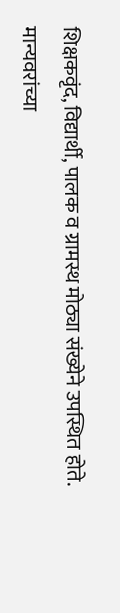शिक्षकवृंद, विद्यार्थी, पालक व ग्रामस्थ मोठ्या संख्येने उपस्थित होते. मान्यवरांच्या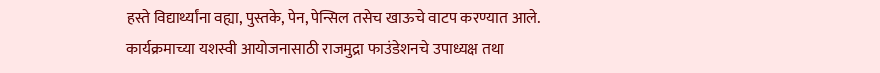हस्ते विद्यार्थ्यांना वह्या, पुस्तके, पेन, पेन्सिल तसेच खाऊचे वाटप करण्यात आले.
कार्यक्रमाच्या यशस्वी आयोजनासाठी राजमुद्रा फाउंडेशनचे उपाध्यक्ष तथा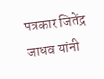पत्रकार जितेंद्र जाधव यांनी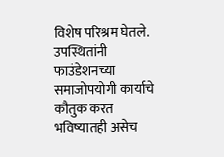विशेष परिश्रम घेतले. उपस्थितांनी फाउंडेशनच्या समाजोपयोगी कार्याचे कौतुक करत भविष्यातही असेच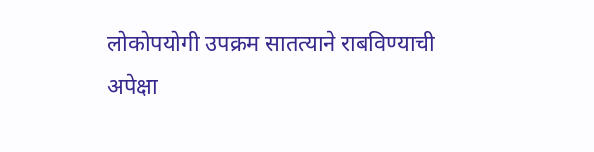लोकोपयोगी उपक्रम सातत्याने राबविण्याची अपेक्षा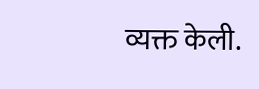व्यक्त केली.